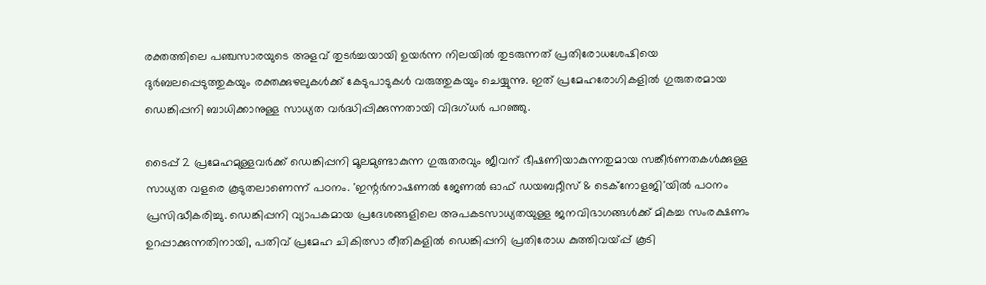രക്തത്തിലെ പഞ്ചസാരയുടെ അളവ് തുടർച്ചയായി ഉയർന്ന നിലയിൽ തുടരുന്നത് പ്രതിരോധശേഷിയെ ദുർബലപ്പെടുത്തുകയും രക്തക്കുഴലുകൾക്ക് കേടുപാടുകൾ വരുത്തുകയും ചെയ്യുന്നു. ഇത് പ്രമേഹരോഗികളിൽ ഗുരുതരമായ ഡെങ്കിപ്പനി ബാധിക്കാനുള്ള സാധ്യത വർദ്ധിപ്പിക്കുന്നതായി വിദഗ്ധർ പറഞ്ഞു.

ടൈപ്പ് 2 പ്രമേഹമുള്ളവർക്ക് ഡെങ്കിപ്പനി മൂലമുണ്ടാകുന്ന ഗുരുതരവും ജീവന് ഭീഷണിയാകുന്നതുമായ സങ്കീർണതകൾക്കുള്ള സാധ്യത വളരെ കൂടുതലാണെന്ന് പഠനം. 'ഇന്റർനാഷണൽ ജേണൽ ഓഫ് ഡയബറ്റീസ് & ടെക്നോളജി'യിൽ പഠനം പ്രസിദ്ധീകരിച്ചു. ഡെങ്കിപ്പനി വ്യാപകമായ പ്രദേശങ്ങളിലെ അപകടസാധ്യതയുള്ള ജനവിഭാഗങ്ങൾക്ക് മികച്ച സംരക്ഷണം ഉറപ്പാക്കുന്നതിനായി, പതിവ് പ്രമേഹ ചികിത്സാ രീതികളിൽ ഡെങ്കിപ്പനി പ്രതിരോധ കുത്തിവയ്പ്പ് കൂടി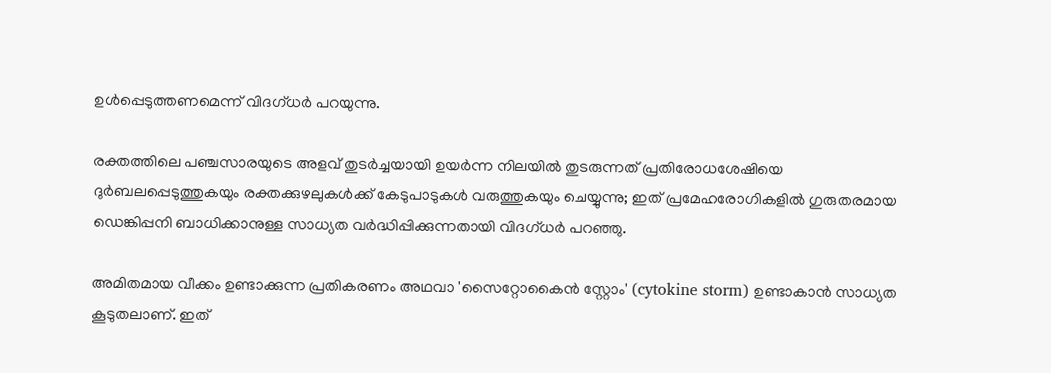ഉൾപ്പെടുത്തണമെന്ന് വിദഗ്ധർ പറയുന്നു.

രക്തത്തിലെ പഞ്ചസാരയുടെ അളവ് തുടർച്ചയായി ഉയർന്ന നിലയിൽ തുടരുന്നത് പ്രതിരോധശേഷിയെ ദുർബലപ്പെടുത്തുകയും രക്തക്കുഴലുകൾക്ക് കേടുപാടുകൾ വരുത്തുകയും ചെയ്യുന്നു; ഇത് പ്രമേഹരോഗികളിൽ ഗുരുതരമായ ഡെങ്കിപ്പനി ബാധിക്കാനുള്ള സാധ്യത വർദ്ധിപ്പിക്കുന്നതായി വിദഗ്ധർ പറഞ്ഞു.

അമിതമായ വീക്കം ഉണ്ടാക്കുന്ന പ്രതികരണം അഥവാ 'സൈറ്റോകൈൻ സ്റ്റോം' (cytokine storm) ഉണ്ടാകാൻ സാധ്യത കൂടുതലാണ്. ഇത്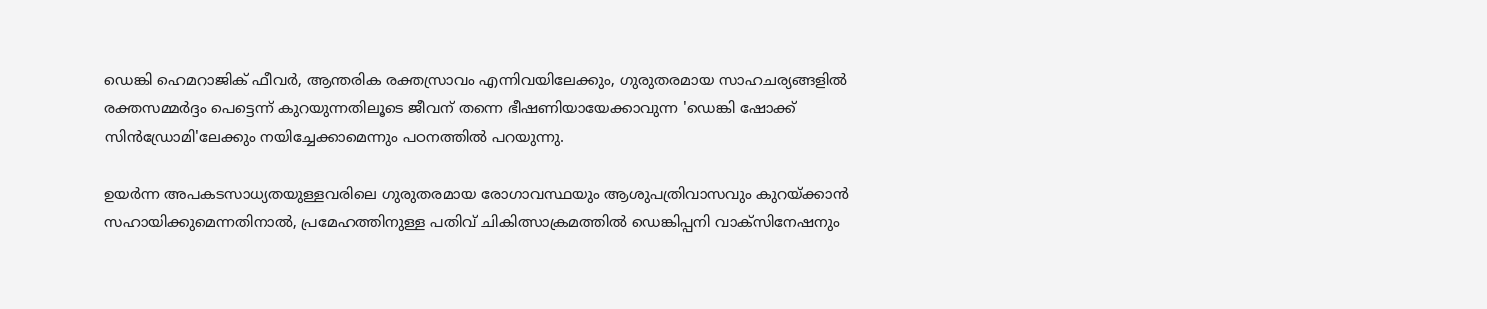ഡെങ്കി ഹെമറാജിക് ഫീവർ, ആന്തരിക രക്തസ്രാവം എന്നിവയിലേക്കും, ഗുരുതരമായ സാഹചര്യങ്ങളിൽ രക്തസമ്മർദ്ദം പെട്ടെന്ന് കുറയുന്നതിലൂടെ ജീവന് തന്നെ ഭീഷണിയായേക്കാവുന്ന 'ഡെങ്കി ഷോക്ക് സിൻഡ്രോമി'ലേക്കും നയിച്ചേക്കാമെന്നും പഠനത്തിൽ പറയുന്നു.

ഉയർന്ന അപകടസാധ്യതയുള്ളവരിലെ ഗുരുതരമായ രോഗാവസ്ഥയും ആശുപത്രിവാസവും കുറയ്ക്കാൻ സഹായിക്കുമെന്നതിനാൽ, പ്രമേഹത്തിനുള്ള പതിവ് ചികിത്സാക്രമത്തിൽ ഡെങ്കിപ്പനി വാക്സിനേഷനും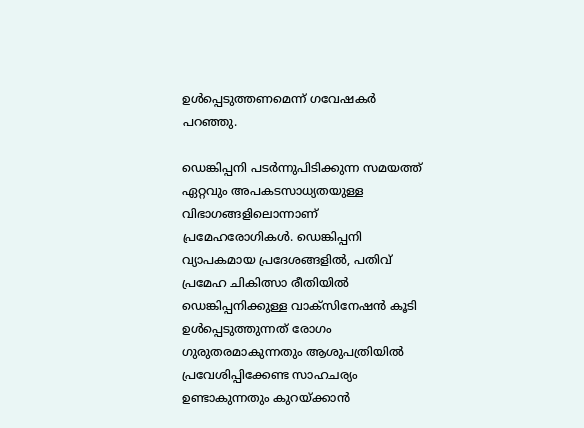ഉൾപ്പെടുത്തണമെന്ന് ഗവേഷകർ പറഞ്ഞു.

ഡെങ്കിപ്പനി പടർന്നുപിടിക്കുന്ന സമയത്ത് ഏറ്റവും അപകടസാധ്യതയുള്ള വിഭാഗങ്ങളിലൊന്നാണ് പ്രമേഹരോഗികൾ. ഡെങ്കിപ്പനി വ്യാപകമായ പ്രദേശങ്ങളിൽ, പതിവ് പ്രമേഹ ചികിത്സാ രീതിയിൽ ഡെങ്കിപ്പനിക്കുള്ള വാക്സിനേഷൻ കൂടി ഉൾപ്പെടുത്തുന്നത് രോഗം ഗുരുതരമാകുന്നതും ആശുപത്രിയിൽ പ്രവേശിപ്പിക്കേണ്ട സാഹചര്യം ഉണ്ടാകുന്നതും കുറയ്ക്കാൻ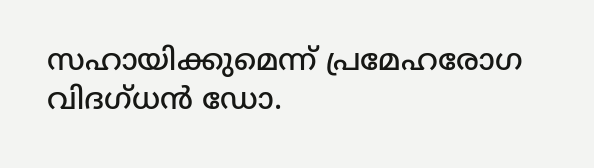സഹായിക്കുമെന്ന് പ്രമേഹരോഗ വിദഗ്ധൻ ഡോ.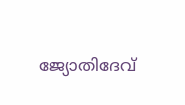ജ്യോതിദേവ്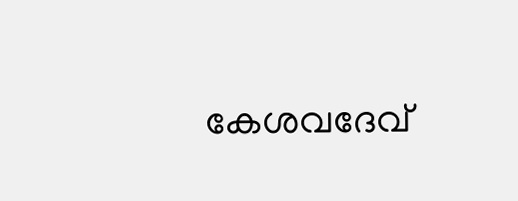കേശവദേവ്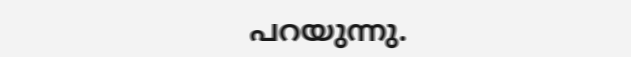പറയുന്നു.